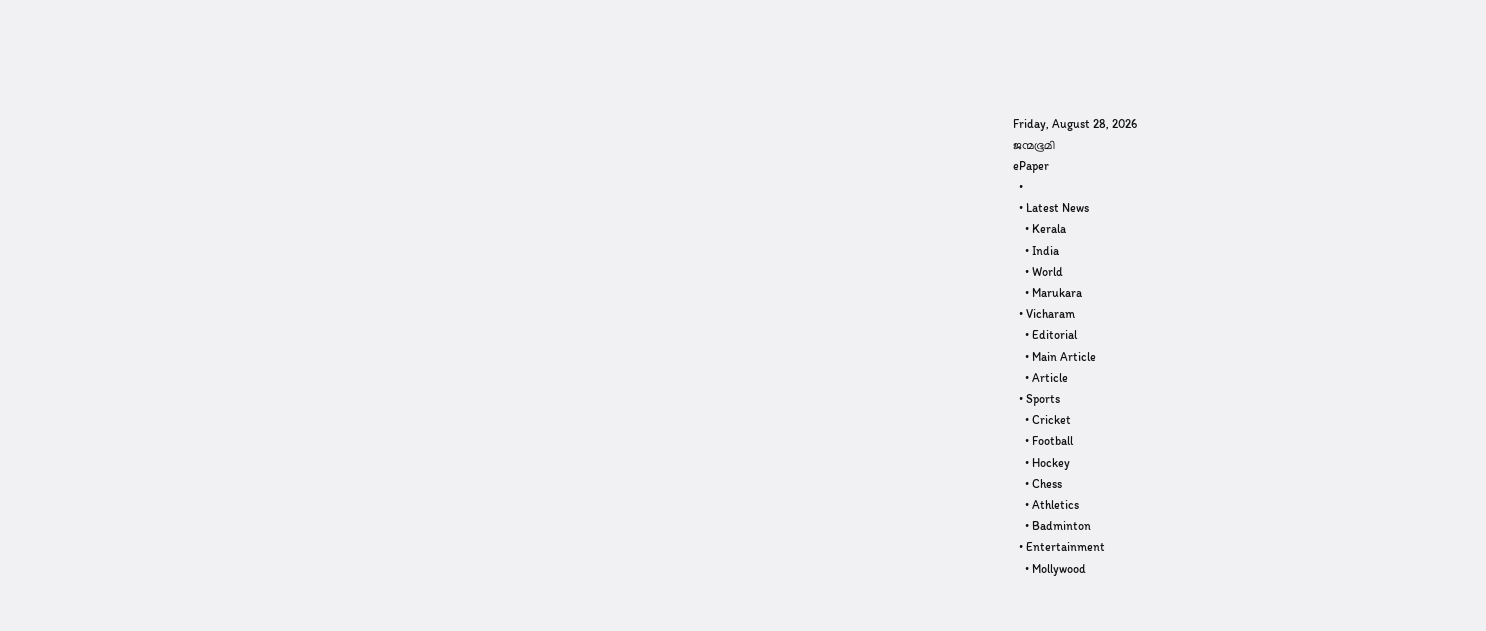Friday, August 28, 2026
ജന്മഭൂമി
ePaper
  •
  • Latest News
    • Kerala
    • India
    • World
    • Marukara
  • Vicharam
    • Editorial
    • Main Article
    • Article
  • Sports
    • Cricket
    • Football
    • Hockey
    • Chess
    • Athletics
    • Badminton
  • Entertainment
    • Mollywood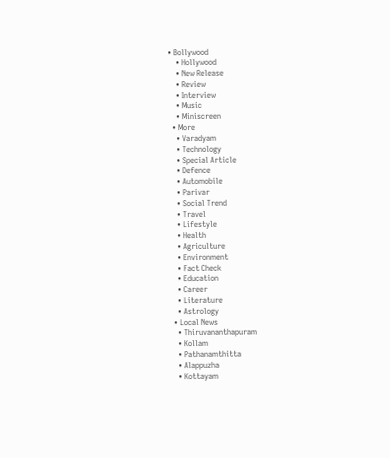• Bollywood
    • Hollywood
    • New Release
    • Review
    • Interview
    • Music
    • Miniscreen
  • More
    • Varadyam
    • Technology
    • Special Article
    • Defence
    • Automobile
    • Parivar
    • Social Trend
    • Travel
    • Lifestyle
    • Health
    • Agriculture
    • Environment
    • Fact Check
    • Education
    • Career
    • Literature
    • Astrology
  • Local News
    • Thiruvananthapuram
    • Kollam
    • Pathanamthitta
    • Alappuzha
    • Kottayam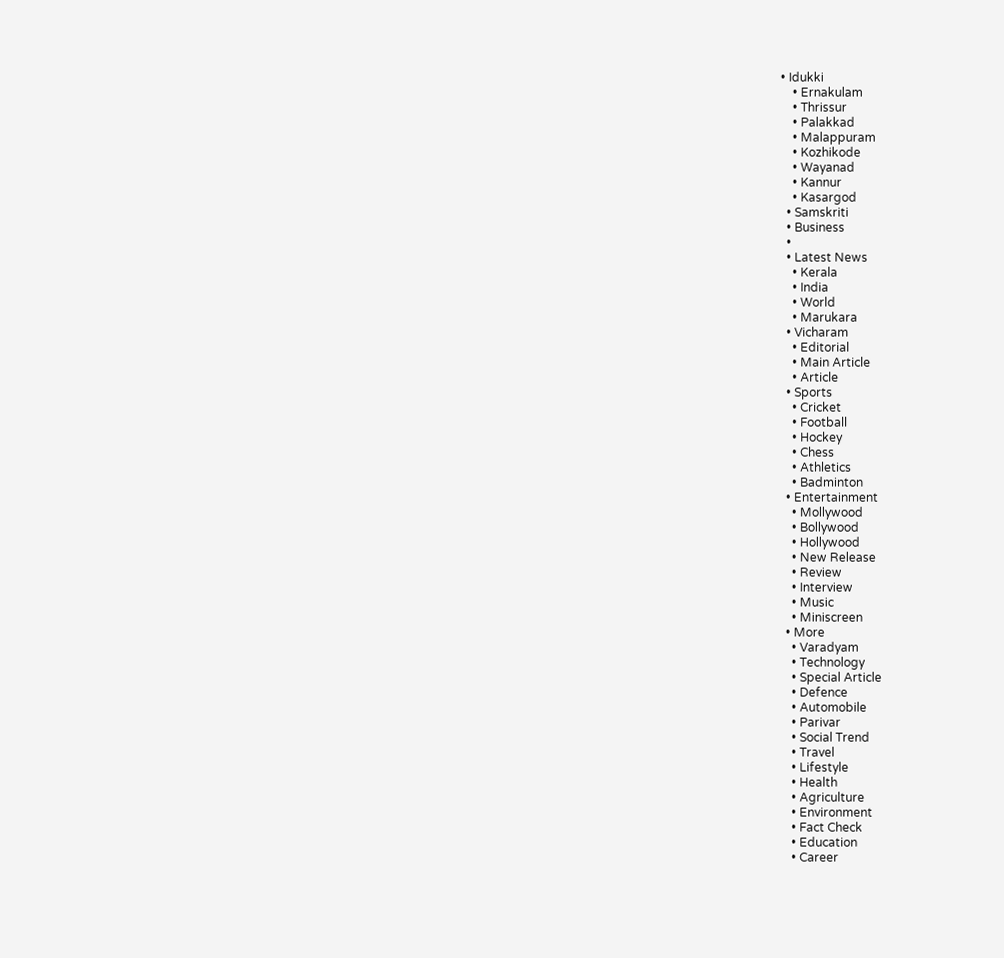• Idukki
    • Ernakulam
    • Thrissur
    • Palakkad
    • Malappuram
    • Kozhikode
    • Wayanad
    • Kannur
    • Kasargod
  • Samskriti
  • Business
  •
  • Latest News
    • Kerala
    • India
    • World
    • Marukara
  • Vicharam
    • Editorial
    • Main Article
    • Article
  • Sports
    • Cricket
    • Football
    • Hockey
    • Chess
    • Athletics
    • Badminton
  • Entertainment
    • Mollywood
    • Bollywood
    • Hollywood
    • New Release
    • Review
    • Interview
    • Music
    • Miniscreen
  • More
    • Varadyam
    • Technology
    • Special Article
    • Defence
    • Automobile
    • Parivar
    • Social Trend
    • Travel
    • Lifestyle
    • Health
    • Agriculture
    • Environment
    • Fact Check
    • Education
    • Career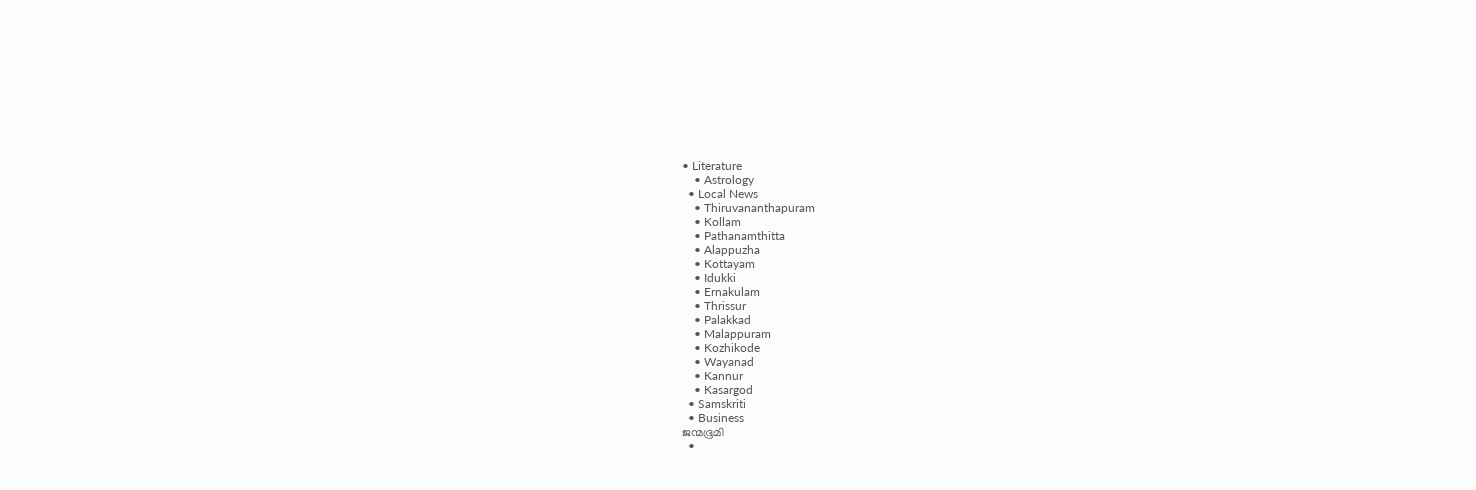• Literature
    • Astrology
  • Local News
    • Thiruvananthapuram
    • Kollam
    • Pathanamthitta
    • Alappuzha
    • Kottayam
    • Idukki
    • Ernakulam
    • Thrissur
    • Palakkad
    • Malappuram
    • Kozhikode
    • Wayanad
    • Kannur
    • Kasargod
  • Samskriti
  • Business
ജന്മഭൂമി
  •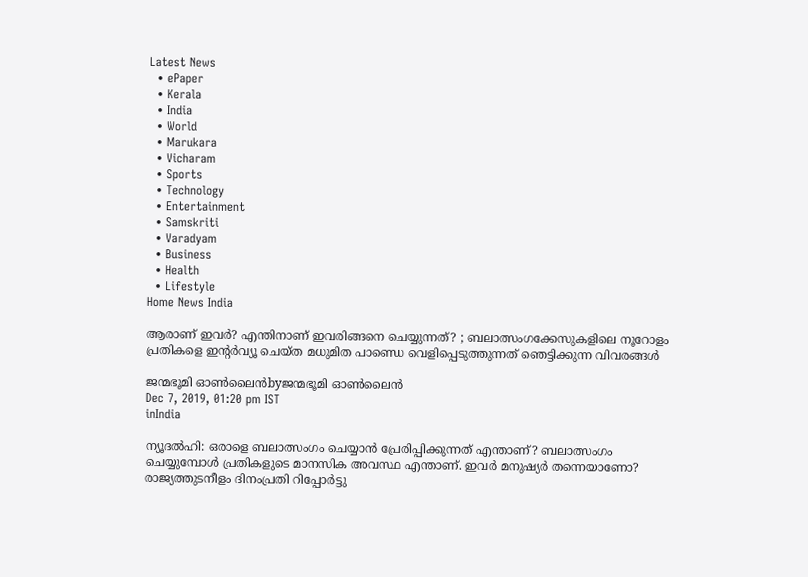Latest News
  • ePaper
  • Kerala
  • India
  • World
  • Marukara
  • Vicharam
  • Sports
  • Technology
  • Entertainment
  • Samskriti
  • Varadyam
  • Business
  • Health
  • Lifestyle
Home News India

ആരാണ് ഇവര്‍? എന്തിനാണ് ഇവരിങ്ങനെ ചെയ്യുന്നത്? ; ബലാത്സംഗക്കേസുകളിലെ നൂറോളം പ്രതികളെ ഇന്റര്‍വ്യൂ ചെയ്ത മധുമിത പാണ്ഡെ വെളിപ്പെടുത്തുന്നത് ഞെട്ടിക്കുന്ന വിവരങ്ങള്‍

ജന്മഭൂമി ഓണ്‍ലൈന്‍byജന്മഭൂമി ഓണ്‍ലൈന്‍
Dec 7, 2019, 01:20 pm IST
inIndia

ന്യൂദല്‍ഹി: ഒരാളെ ബലാത്സംഗം ചെയ്യാന്‍ പ്രേരിപ്പിക്കുന്നത് എന്താണ്? ബലാത്സംഗം ചെയ്യുമ്പോള്‍ പ്രതികളുടെ മാനസിക അവസ്ഥ എന്താണ്. ഇവര്‍ മനുഷ്യര്‍ തന്നെയാണോ? രാജ്യത്തുടനീളം ദിനംപ്രതി റിപ്പോര്‍ട്ടു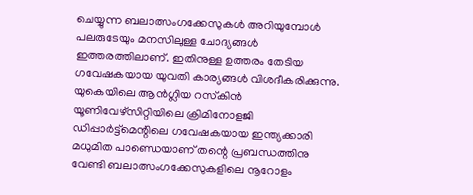ചെയ്യുന്ന ബലാത്സംഗക്കേസുകള്‍ അറിയുമ്പോള്‍ പലരുടേയും മനസിലുള്ള ചോദ്യങ്ങള്‍ ഇത്തരത്തിലാണ്. ഇതിനുള്ള ഉത്തരം തേടിയ ഗവേഷകയായ യുവതി കാര്യങ്ങള്‍ വിശദീകരിക്കുന്നു. യുകെയിലെ ആന്‍ഗ്ലിയ റസ്‌കിന്‍ യൂണിവേഴ്‌സിറ്റിയിലെ ക്രിമിനോളജി ഡിപ്പാര്‍ട്ട്‌മെന്റിലെ ഗവേഷകയായ ഇന്ത്യക്കാരി മധുമിത പാണ്ഡെയാണ് തന്റെ പ്രബന്ധത്തിനു വേണ്ടി ബലാത്സംഗക്കേസുകളിലെ നൂറോളം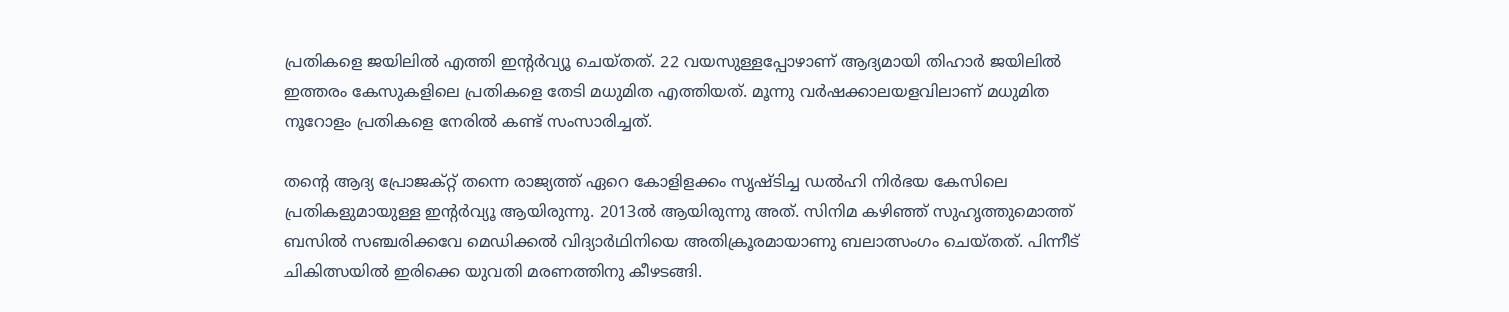പ്രതികളെ ജയിലില്‍ എത്തി ഇന്റര്‍വ്യൂ ചെയ്തത്. 22 വയസുള്ളപ്പോഴാണ് ആദ്യമായി തിഹാര്‍ ജയിലില്‍ ഇത്തരം കേസുകളിലെ പ്രതികളെ തേടി മധുമിത എത്തിയത്. മൂന്നു വര്‍ഷക്കാലയളവിലാണ് മധുമിത നൂറോളം പ്രതികളെ നേരില്‍ കണ്ട് സംസാരിച്ചത്.

തന്റെ ആദ്യ പ്രോജക്റ്റ് തന്നെ രാജ്യത്ത് ഏറെ കോളിളക്കം സൃഷ്ടിച്ച ഡല്‍ഹി നിര്‍ഭയ കേസിലെ പ്രതികളുമായുള്ള ഇന്റര്‍വ്യൂ ആയിരുന്നു. 2013ല്‍ ആയിരുന്നു അത്. സിനിമ കഴിഞ്ഞ് സുഹൃത്തുമൊത്ത് ബസില്‍ സഞ്ചരിക്കവേ മെഡിക്കല്‍ വിദ്യാര്‍ഥിനിയെ അതിക്രൂരമായാണു ബലാത്സംഗം ചെയ്തത്. പിന്നീട് ചികിത്സയില്‍ ഇരിക്കെ യുവതി മരണത്തിനു കീഴടങ്ങി.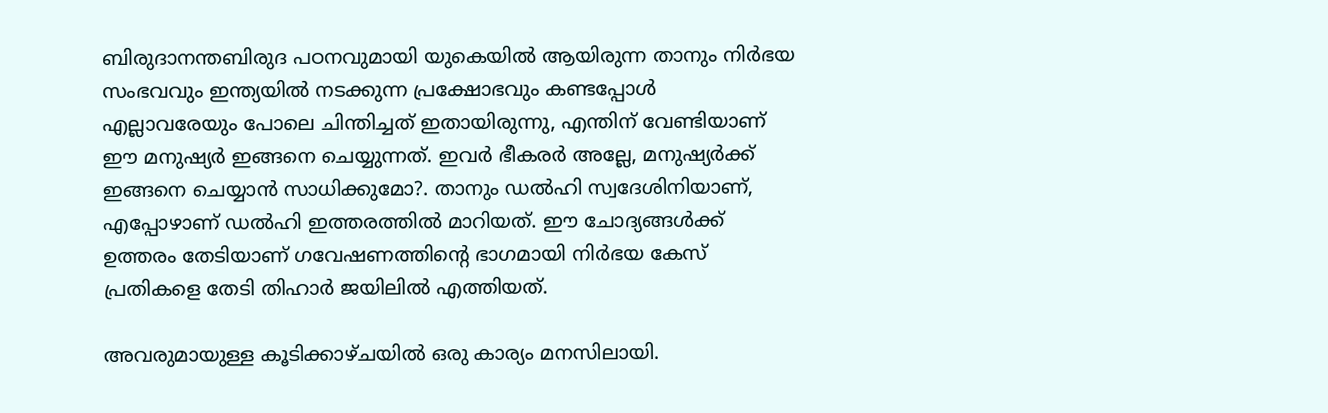ബിരുദാനന്തബിരുദ പഠനവുമായി യുകെയില്‍ ആയിരുന്ന താനും നിര്‍ഭയ സംഭവവും ഇന്ത്യയില്‍ നടക്കുന്ന പ്രക്ഷോഭവും കണ്ടപ്പോള്‍ എല്ലാവരേയും പോലെ ചിന്തിച്ചത് ഇതായിരുന്നു, എന്തിന് വേണ്ടിയാണ് ഈ മനുഷ്യര്‍ ഇങ്ങനെ ചെയ്യുന്നത്. ഇവര്‍ ഭീകരര്‍ അല്ലേ, മനുഷ്യര്‍ക്ക് ഇങ്ങനെ ചെയ്യാന്‍ സാധിക്കുമോ?. താനും ഡല്‍ഹി സ്വദേശിനിയാണ്, എപ്പോഴാണ് ഡല്‍ഹി ഇത്തരത്തില്‍ മാറിയത്. ഈ ചോദ്യങ്ങള്‍ക്ക് ഉത്തരം തേടിയാണ് ഗവേഷണത്തിന്റെ ഭാഗമായി നിര്‍ഭയ കേസ് പ്രതികളെ തേടി തിഹാര്‍ ജയിലില്‍ എത്തിയത്.

അവരുമായുള്ള കൂടിക്കാഴ്ചയില്‍ ഒരു കാര്യം മനസിലായി.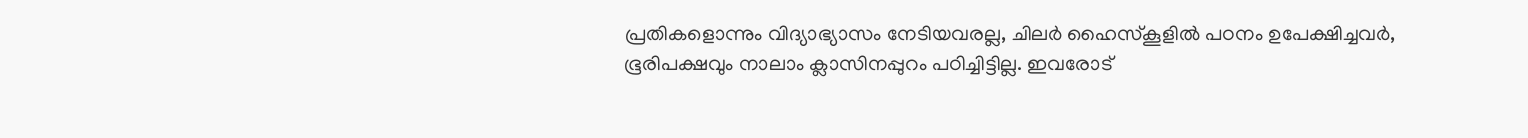പ്രതികളൊന്നും വിദ്യാഭ്യാസം നേടിയവരല്ല, ചിലര്‍ ഹൈസ്‌കൂളില്‍ പഠനം ഉപേക്ഷിച്ചവര്‍, ഭൂരിപക്ഷവും നാലാം ക്ലാസിനപ്പുറം പഠിച്ചിട്ടില്ല. ഇവരോട്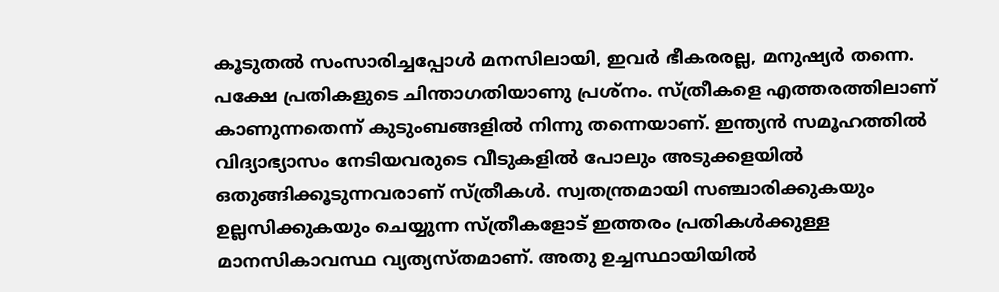കൂടുതല്‍ സംസാരിച്ചപ്പോള്‍ മനസിലായി, ഇവര്‍ ഭീകരരല്ല, മനുഷ്യര്‍ തന്നെ. പക്ഷേ പ്രതികളുടെ ചിന്താഗതിയാണു പ്രശ്‌നം. സ്ത്രീകളെ എത്തരത്തിലാണ് കാണുന്നതെന്ന് കുടുംബങ്ങളില്‍ നിന്നു തന്നെയാണ്. ഇന്ത്യന്‍ സമൂഹത്തില്‍ വിദ്യാഭ്യാസം നേടിയവരുടെ വീടുകളില്‍ പോലും അടുക്കളയില്‍ ഒതുങ്ങിക്കൂടുന്നവരാണ് സ്ത്രീകള്‍. സ്വതന്ത്രമായി സഞ്ചാരിക്കുകയും ഉല്ലസിക്കുകയും ചെയ്യുന്ന സ്ത്രീകളോട് ഇത്തരം പ്രതികള്‍ക്കുള്ള മാനസികാവസ്ഥ വ്യത്യസ്തമാണ്. അതു ഉച്ചസ്ഥായിയില്‍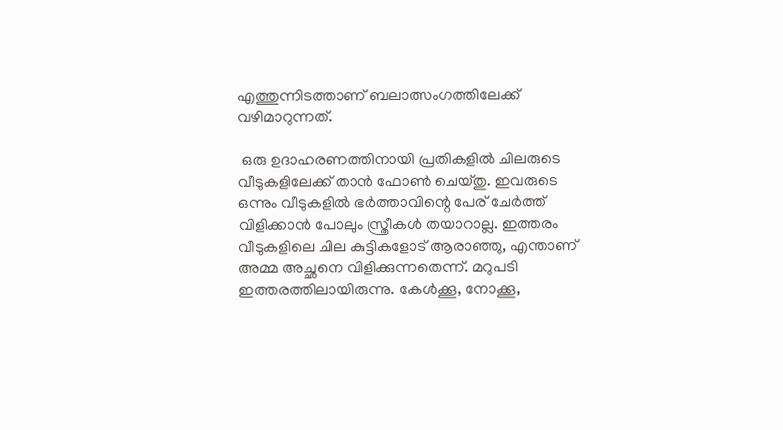എത്തുന്നിടത്താണ് ബലാത്സംഗത്തിലേക്ക് വഴിമാറുന്നത്.

 ഒരു ഉദാഹരണത്തിനായി പ്രതികളില്‍ ചിലരുടെ വീടുകളിലേക്ക് താന്‍ ഫോണ്‍ ചെയ്തു. ഇവരുടെ ഒന്നും വീടുകളില്‍ ഭര്‍ത്താവിന്റെ പേര് ചേര്‍ത്ത് വിളിക്കാന്‍ പോലും സ്ത്രീകള്‍ തയാറാല്ല. ഇത്തരം വീടുകളിലെ ചില കുട്ടികളോട് ആരാഞ്ഞു, എന്താണ് അമ്മ അച്ഛനെ വിളിക്കുന്നതെന്ന്. മറുപടി ഇത്തരത്തിലായിരുന്നു. കേള്‍ക്കൂ, നോക്കൂ,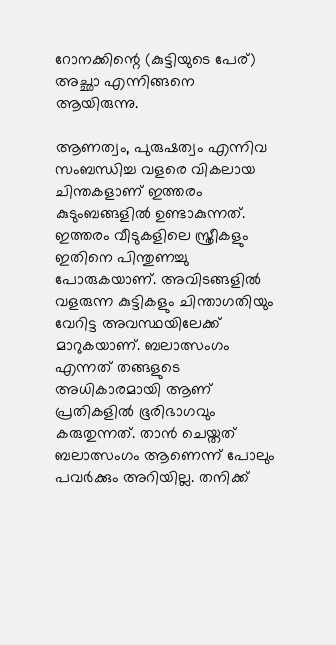റോനക്കിന്റെ (കുട്ടിയുടെ പേര്) അച്ഛാ എന്നിങ്ങനെ ആയിരുന്നു.

ആണത്വം, പുരുഷത്വം എന്നിവ സംബന്ധിച്ച വളരെ വികലായ ചിന്തകളാണ് ഇത്തരം കുടുംബങ്ങളില്‍ ഉണ്ടാകുന്നത്. ഇത്തരം വീടുകളിലെ സ്ത്രീകളും ഇതിനെ പിന്തുണച്ചു പോരുകയാണ്. അവിടങ്ങളില്‍ വളരുന്ന കുട്ടികളും ചിന്താഗതിയും വേറിട്ട അവസ്ഥയിലേക്ക് മാറുകയാണ്. ബലാത്സംഗം എന്നത് തങ്ങളുടെ അധികാരമായി ആണ് പ്രതികളില്‍ ഭൂരിഭാഗവും കരുതുന്നത്. താന്‍ ചെയ്തത് ബലാത്സംഗം ആണെന്ന് പോലും പവര്‍ക്കും അറിയില്ല. തനിക്ക്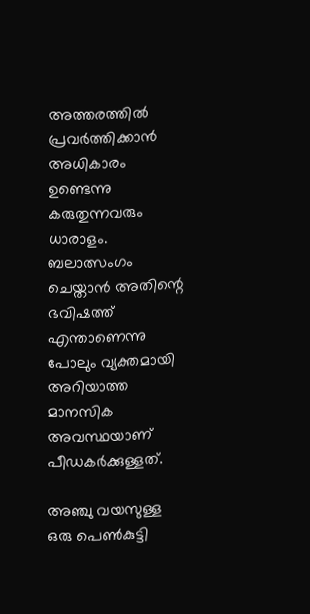അത്തരത്തില്‍ പ്രവര്‍ത്തിക്കാന്‍ അധികാരം ഉണ്ടെന്നു കരുതുന്നവരും ധാരാളം. ബലാത്സംഗം ചെയ്താന്‍ അതിന്റെ ഭവിഷത്ത് എന്താണെന്നു പോലും വ്യക്തമായി അറിയാത്ത മാനസിക അവസ്ഥയാണ് പീഡകര്‍ക്കുള്ളത്.

അഞ്ചു വയസുള്ള ഒരു പെണ്‍കുട്ടി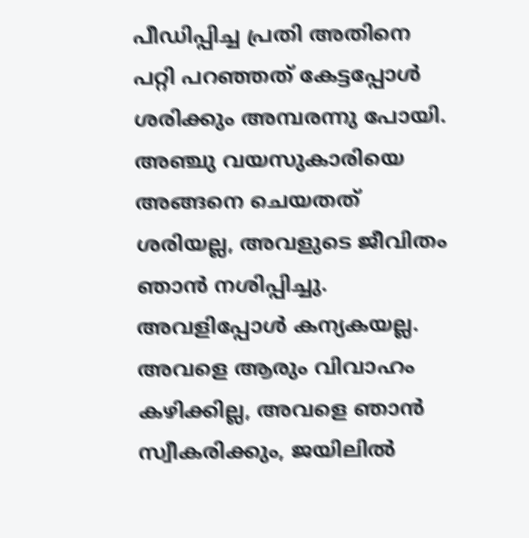പീഡിപ്പിച്ച പ്രതി അതിനെ പറ്റി പറഞ്ഞത് കേട്ടപ്പോള്‍ ശരിക്കും അമ്പരന്നു പോയി. അഞ്ചു വയസുകാരിയെ അങ്ങനെ ചെയതത് ശരിയല്ല, അവളുടെ ജീവിതം ഞാന്‍ നശിപ്പിച്ചു. അവളിപ്പോള്‍ കന്യകയല്ല. അവളെ ആരും വിവാഹം കഴിക്കില്ല, അവളെ ഞാന്‍ സ്വീകരിക്കും, ജയിലില്‍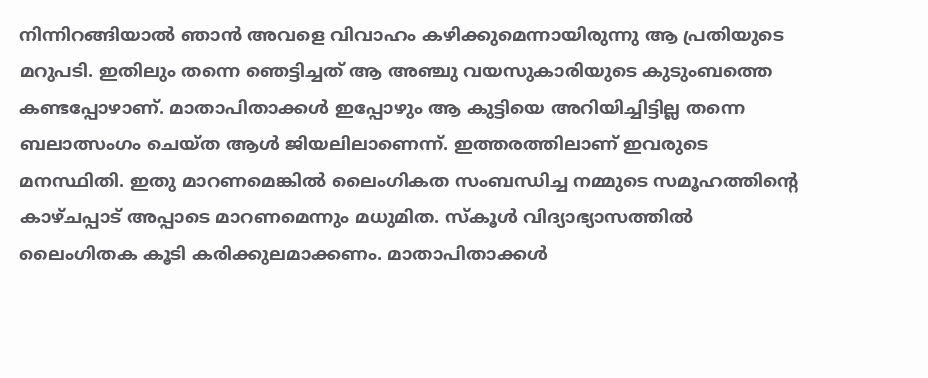നിന്നിറങ്ങിയാല്‍ ഞാന്‍ അവളെ വിവാഹം കഴിക്കുമെന്നായിരുന്നു ആ പ്രതിയുടെ മറുപടി. ഇതിലും തന്നെ ഞെട്ടിച്ചത് ആ അഞ്ചു വയസുകാരിയുടെ കുടുംബത്തെ കണ്ടപ്പോഴാണ്. മാതാപിതാക്കള്‍ ഇപ്പോഴും ആ കുട്ടിയെ അറിയിച്ചിട്ടില്ല തന്നെ ബലാത്സംഗം ചെയ്ത ആള്‍ ജിയലിലാണെന്ന്. ഇത്തരത്തിലാണ് ഇവരുടെ മനസ്ഥിതി. ഇതു മാറണമെങ്കില്‍ ലൈംഗികത സംബന്ധിച്ച നമ്മുടെ സമൂഹത്തിന്റെ കാഴ്ചപ്പാട് അപ്പാടെ മാറണമെന്നും മധുമിത. സ്‌കൂള്‍ വിദ്യാഭ്യാസത്തില്‍ ലൈംഗിതക കൂടി കരിക്കുലമാക്കണം. മാതാപിതാക്കള്‍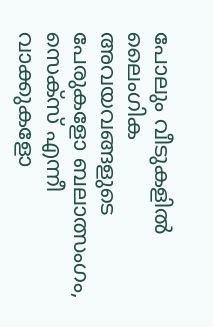പോലും വീടുകളില്‍ ലൈംഗിക അവയവങ്ങളുടെ പേരുകളോ ബലാത്സംഗം, സെക്‌സ് എന്നീ വാക്കുകളോ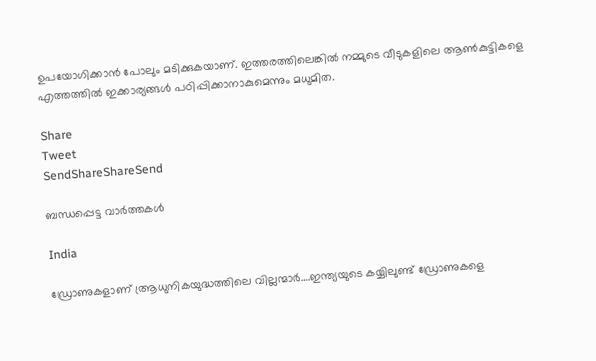ഉപയോഗിക്കാന്‍ പോലും മടിക്കുകയാണ്. ഇത്തരത്തിലെങ്കില്‍ നമ്മുടെ വീടുകളിലെ ആണ്‍കുട്ടികളെ എത്തത്തില്‍ ഇക്കാര്യങ്ങള്‍ പഠിപ്പിക്കാനാകുമെന്നും മധുമിത.

Share
Tweet
SendShareShareSend

ബന്ധപ്പെട്ട വാര്‍ത്തകള്‍

India

ഡ്രോണുകളാണ് ആ്രധുനികയുദ്ധത്തിലെ വില്ലന്മാര്‍….ഇന്ത്യയുടെ കയ്യിലുണ്ട് ഡ്രോണുകളെ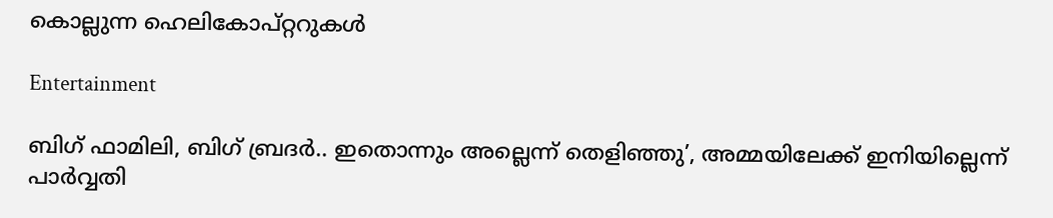കൊല്ലുന്ന ഹെലികോപ്റ്ററുകള്‍

Entertainment

ബിഗ് ഫാമിലി, ബിഗ് ബ്രദര്‍.. ഇതൊന്നും അല്ലെന്ന് തെളിഞ്ഞു’, അമ്മയിലേക്ക് ഇനിയില്ലെന്ന് പാർവ്വതി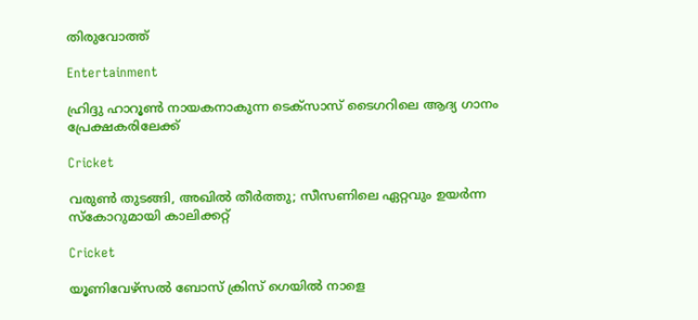തിരുവോത്ത്

Entertainment

ഹ്രിദ്ദു ഹാറൂൺ നായകനാകുന്ന ടെക്‌സാസ് ടൈഗറിലെ ആദ്യ ഗാനം പ്രേക്ഷകരിലേക്ക്

Cricket

വരുൺ തുടങ്ങി, അഖിൽ തീർത്തു; സീസണിലെ ഏറ്റവും ഉയർന്ന സ്കോറുമായി കാലിക്കറ്റ്

Cricket

യൂണിവേഴ്‌സല്‍ ബോസ് ക്രിസ് ഗെയിൽ നാളെ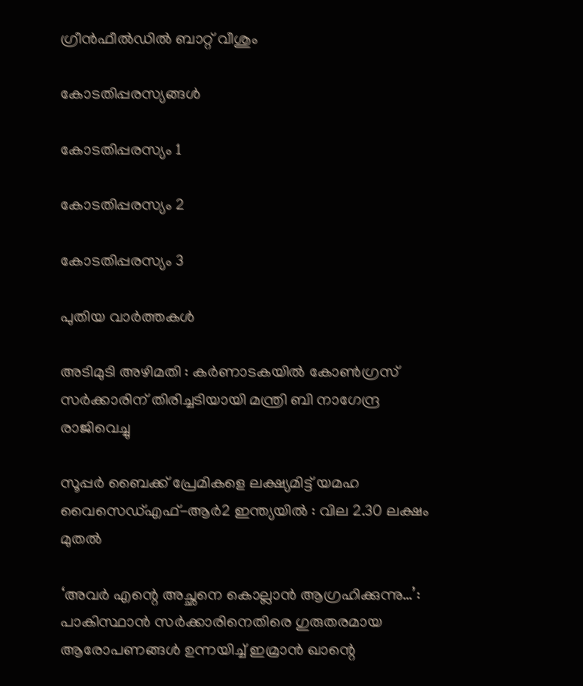ഗ്രീൻഫീൽഡിൽ ബാറ്റ് വീശും

കോടതിപ്പരസ്യങ്ങള്‍

കോടതിപ്പരസ്യം 1

കോടതിപ്പരസ്യം 2

കോടതിപ്പരസ്യം 3

പുതിയ വാര്‍ത്തകള്‍

അടിമുടി അഴിമതി : കര്‍ണാടകയില്‍ കോണ്‍ഗ്രസ് സർക്കാരിന് തിരിച്ചടിയായി മന്ത്രി ബി നാഗേന്ദ്ര രാജിവെച്ചു

സൂപ്പർ ബൈക്ക് പ്രേമികളെ ലക്ഷ്യമിട്ട് യമഹ വൈസെഡ്എഫ്-ആർ2 ഇന്ത്യയിൽ : വില 2.30 ലക്ഷം മുതൽ

‘അവർ എന്റെ അച്ഛനെ കൊല്ലാൻ ആഗ്രഹിക്കുന്നു…’: പാകിസ്ഥാൻ സർക്കാരിനെതിരെ ഗുരുതരമായ ആരോപണങ്ങൾ ഉന്നയിച്ച് ഇമ്രാൻ ഖാന്റെ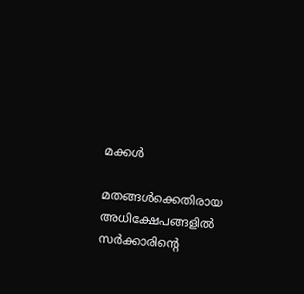മക്കൾ

മതങ്ങൾക്കെതിരായ അധിക്ഷേപങ്ങളിൽ സർക്കാരിന്റെ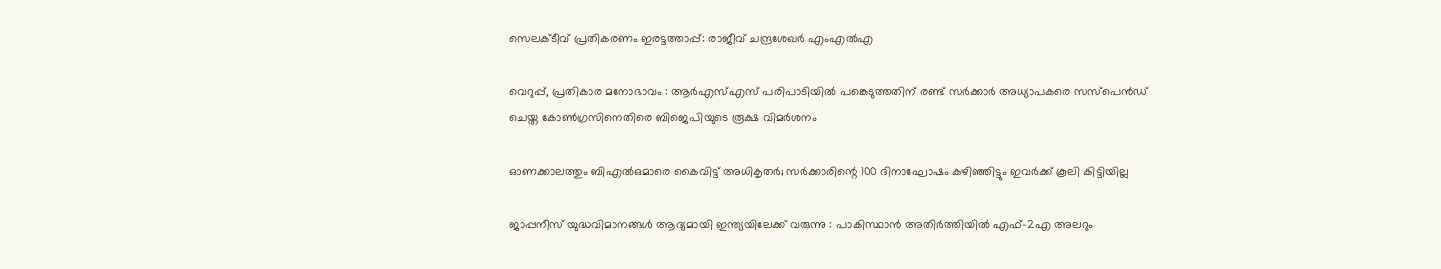സെലക്ടീവ് പ്രതികരണം ഇരട്ടത്താപ്പ്: രാജീവ് ചന്ദ്രശേഖർ എംഎൽഎ

വെറുപ്പ്, പ്രതികാര മനോഭാവം : ആർ‌എസ്‌എസ് പരിപാടിയിൽ പങ്കെടുത്തതിന് രണ്ട് സർക്കാർ അധ്യാപകരെ സസ്‌പെൻഡ് ചെയ്ത കോൺഗ്രസിനെതിരെ ബിജെപിയുടെ രൂക്ഷ വിമർശനം

ഓണക്കാലത്തും ബിഎല്‍ഒമാരെ കൈവിട്ട് അധികൃതര്‍; സര്‍ക്കാരിന്റെ 100 ദിനാഘോഷം കഴിഞ്ഞിട്ടും ഇവര്‍ക്ക് കൂലി കിട്ടിയില്ല

ജാപ്പനീസ് യുദ്ധവിമാനങ്ങൾ ആദ്യമായി ഇന്ത്യയിലേക്ക് വരുന്നു : പാകിസ്ഥാൻ അതിർത്തിയിൽ എഫ്-2എ അലറും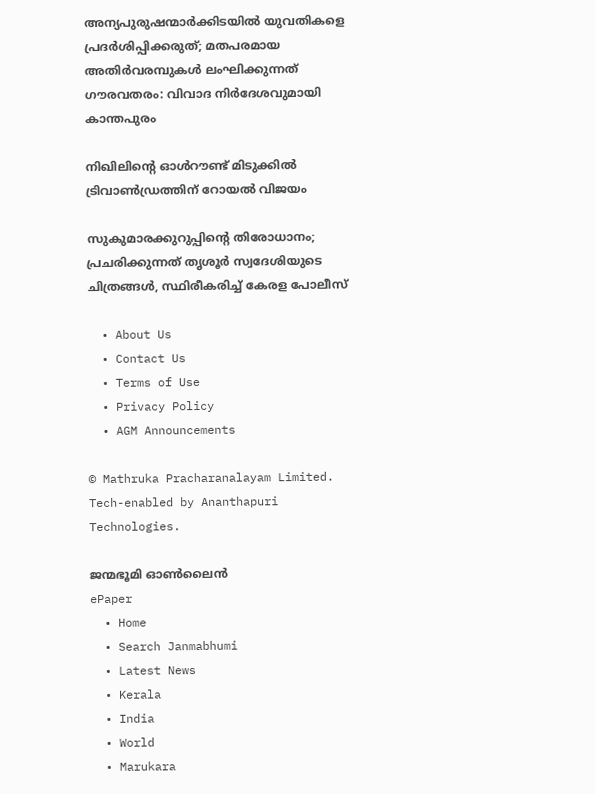അന്യപുരുഷന്മാർക്കിടയിൽ യുവതികളെ പ്രദർശിപ്പിക്കരുത്; മതപരമായ അതിർവരമ്പുകൾ ലംഘിക്കുന്നത് ഗൗരവതരം: വിവാദ നിർദേശവുമായി കാന്തപുരം

നിഖിലിന്റെ ഓൾറൗണ്ട് മിടുക്കിൽ ട്രിവാൺഡ്രത്തിന് റോയൽ വിജയം

സുകുമാരക്കുറുപ്പിന്റെ തിരോധാനം; പ്രചരിക്കുന്നത് തൃശൂര്‍ സ്വദേശിയുടെ ചിത്രങ്ങൾ, സ്ഥിരീകരിച്ച് കേരള പോലീസ്

  • About Us
  • Contact Us
  • Terms of Use
  • Privacy Policy
  • AGM Announcements

© Mathruka Pracharanalayam Limited.
Tech-enabled by Ananthapuri Technologies.

ജന്മഭൂമി ഓണ്‍ലൈന്‍
ePaper
  • Home
  • Search Janmabhumi
  • Latest News
  • Kerala
  • India
  • World
  • Marukara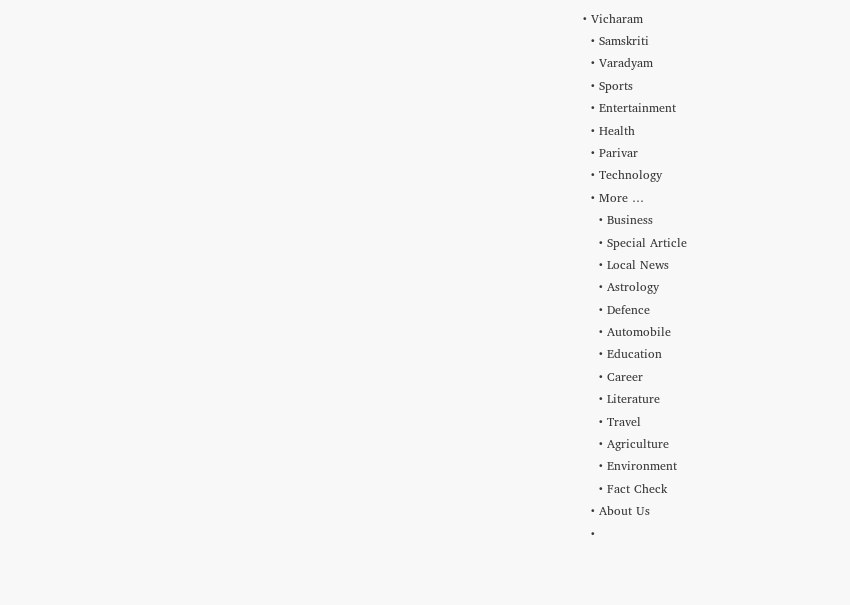• Vicharam
  • Samskriti
  • Varadyam
  • Sports
  • Entertainment
  • Health
  • Parivar
  • Technology
  • More …
    • Business
    • Special Article
    • Local News
    • Astrology
    • Defence
    • Automobile
    • Education
    • Career
    • Literature
    • Travel
    • Agriculture
    • Environment
    • Fact Check
  • About Us
  •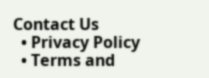Contact Us
  • Privacy Policy
  • Terms and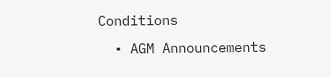Conditions
  • AGM Announcements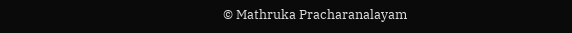© Mathruka Pracharanalayam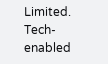Limited.
Tech-enabled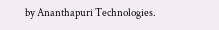by Ananthapuri Technologies.